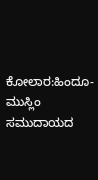ಕೋಲಾರ:ಹಿಂದೂ- ಮುಸ್ಲಿಂ ಸಮುದಾಯದ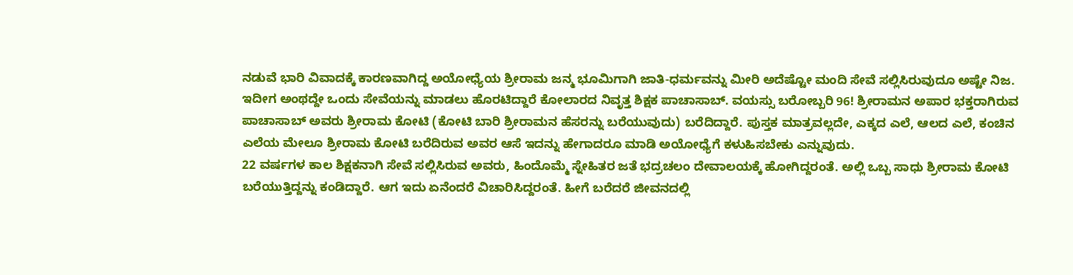ನಡುವೆ ಭಾರಿ ವಿವಾದಕ್ಕೆ ಕಾರಣವಾಗಿದ್ದ ಅಯೋಧ್ಯೆಯ ಶ್ರೀರಾಮ ಜನ್ಮ ಭೂಮಿಗಾಗಿ ಜಾತಿ-ಧರ್ಮವನ್ನು ಮೀರಿ ಅದೆಷ್ಟೋ ಮಂದಿ ಸೇವೆ ಸಲ್ಲಿಸಿರುವುದೂ ಅಷ್ಟೇ ನಿಜ.
ಇದೀಗ ಅಂಥದ್ದೇ ಒಂದು ಸೇವೆಯನ್ನು ಮಾಡಲು ಹೊರಟಿದ್ದಾರೆ ಕೋಲಾರದ ನಿವೃತ್ತ ಶಿಕ್ಷಕ ಪಾಚಾಸಾಬ್. ವಯಸ್ಸು ಬರೋಬ್ಬರಿ 96! ಶ್ರೀರಾಮನ ಅಪಾರ ಭಕ್ತರಾಗಿರುವ ಪಾಚಾಸಾಬ್ ಅವರು ಶ್ರೀರಾಮ ಕೋಟಿ (ಕೋಟಿ ಬಾರಿ ಶ್ರೀರಾಮನ ಹೆಸರನ್ನು ಬರೆಯುವುದು) ಬರೆದಿದ್ದಾರೆ. ಪುಸ್ತಕ ಮಾತ್ರವಲ್ಲದೇ, ಎಕ್ಕದ ಎಲೆ, ಆಲದ ಎಲೆ, ಕಂಚಿನ ಎಲೆಯ ಮೇಲೂ ಶ್ರೀರಾಮ ಕೋಟಿ ಬರೆದಿರುವ ಅವರ ಆಸೆ ಇದನ್ನು ಹೇಗಾದರೂ ಮಾಡಿ ಅಯೋಧ್ಯೆಗೆ ಕಳುಹಿಸಬೇಕು ಎನ್ನುವುದು.
22 ವರ್ಷಗಳ ಕಾಲ ಶಿಕ್ಷಕನಾಗಿ ಸೇವೆ ಸಲ್ಲಿಸಿರುವ ಅವರು, ಹಿಂದೊಮ್ಮೆ ಸ್ನೇಹಿತರ ಜತೆ ಭದ್ರಚಲಂ ದೇವಾಲಯಕ್ಕೆ ಹೋಗಿದ್ದರಂತೆ. ಅಲ್ಲಿ ಒಬ್ಬ ಸಾಧು ಶ್ರೀರಾಮ ಕೋಟಿ ಬರೆಯುತ್ತಿದ್ದನ್ನು ಕಂಡಿದ್ದಾರೆ. ಆಗ ಇದು ಏನೆಂದರೆ ವಿಚಾರಿಸಿದ್ದರಂತೆ. ಹೀಗೆ ಬರೆದರೆ ಜೀವನದಲ್ಲಿ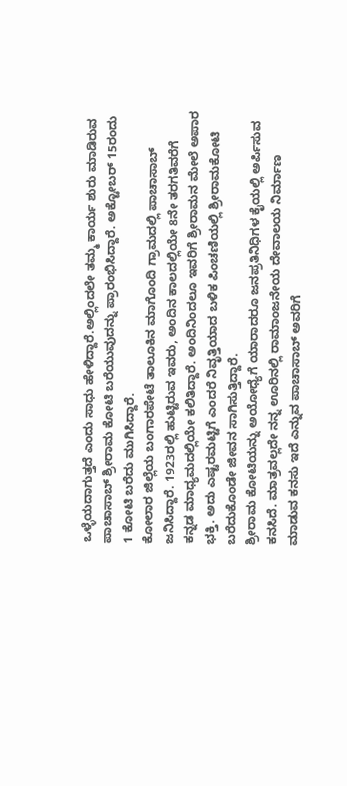ಒಳ್ಳೆಯದಾಗುತ್ತದೆ ಎಂದು ಸಾಧು ಹೇಳಿದ್ದಾರೆ.ಅಲ್ಲಿಂದಲೇ ತಮ್ಮ ಕಾರ್ಯ ಶುರು ಮಾಡಿರುವ ಪಾಚಾಸಾಬ್ ಶ್ರೀರಾಮ ಕೋಟಿ ಬರೆಯುವುದನ್ನು ಪ್ರಾರಂಭಿಸಿದ್ದಾರೆ. ಅಕ್ಟೋಬರ್ 15ರಂದು 1 ಕೋಟಿ ಬರೆದು ಮುಗಿಸಿದ್ದಾರೆ.
ಕೋಲಾರ ಜಿಲ್ಲೆಯ ಬಂಗಾರಪೇಟೆ ತಾಲೂಕಿನ ಮಾಗೊಂದಿ ಗ್ರಾಮದಲ್ಲಿ ಪಾಚಾಸಾಬ್ ಜನಿಸಿದ್ದಾರೆ. 1923ರಲ್ಲಿ ಹುಟ್ಟಿರುವ ಇವರು, ಅಂದಿನ ಕಾಲದಲ್ಲಿಯೇ 8ನೇ ತರಗತಿವರೆಗೆ ಕನ್ನಡ ಮಾಧ್ಯಮದಲ್ಲಿಯೇ ಕಲಿತಿದ್ದಾರೆ. ಅಂದಿನಿಂದಲೂ ಇವರಿಗೆ ಶ್ರೀರಾಮನ ಮೇಲೆ ಅಪಾರ ಭಕ್ತಿ. ಅದು ಎಷ್ಟರಮಟ್ಟಿಗೆ ಎಂದರೆ ನಿವೃತ್ತಿಯಾದ ಬಳಿಕ ಪಿಂಚಣಿಯಲ್ಲಿ ಶ್ರೀರಾಮಕೋಟಿ ಬರೆದುಕೊಂಡೇ ಜೀವನ ಸಾಗಿಸುತ್ತಿದ್ದಾರೆ.
ಶ್ರೀರಾಮ ಕೋಟಿಯನ್ನು ಅಯೋಧ್ಯೆಗೆ ಯಾರಾದರೂ ಜನಪ್ರತಿನಿಧಿಗಳ ಕೈಯಲ್ಲಿ ಅರ್ಪಿಸುವ ಕನಸಿದೆ. ಮಾತ್ರವಲ್ಲದೇ ನನ್ನ ಊರಿನಲ್ಲಿ ರಾಮಾಂಜನೇಯ ದೇವಾಲಯ ನಿರ್ಮಾಣ ಮಾಡುವ ಕನಸು ಇದೆ ಎನ್ನುವ ಪಾಚಾಸಾಬ್ ಅವರಿಗೆ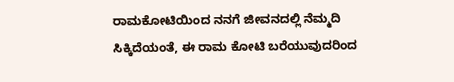ರಾಮಕೋಟಿಯಿಂದ ನನಗೆ ಜೀವನದಲ್ಲಿ ನೆಮ್ಮದಿ ಸಿಕ್ಕಿದೆಯಂತೆ, ಈ ರಾಮ ಕೋಟಿ ಬರೆಯುವುದರಿಂದ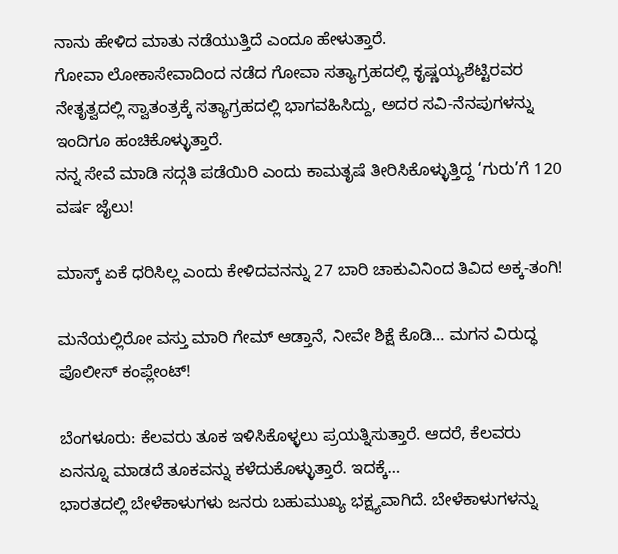ನಾನು ಹೇಳಿದ ಮಾತು ನಡೆಯುತ್ತಿದೆ ಎಂದೂ ಹೇಳುತ್ತಾರೆ.
ಗೋವಾ ಲೋಕಾಸೇವಾದಿಂದ ನಡೆದ ಗೋವಾ ಸತ್ಯಾಗ್ರಹದಲ್ಲಿ ಕೃಷ್ಣಯ್ಯಶೆಟ್ಟಿರವರ ನೇತೃತ್ವದಲ್ಲಿ ಸ್ವಾತಂತ್ರಕ್ಕೆ ಸತ್ಯಾಗ್ರಹದಲ್ಲಿ ಭಾಗವಹಿಸಿದ್ದು, ಅದರ ಸವಿ-ನೆನಪುಗಳನ್ನು ಇಂದಿಗೂ ಹಂಚಿಕೊಳ್ಳುತ್ತಾರೆ.
ನನ್ನ ಸೇವೆ ಮಾಡಿ ಸದ್ಗತಿ ಪಡೆಯಿರಿ ಎಂದು ಕಾಮತೃಷೆ ತೀರಿಸಿಕೊಳ್ಳುತ್ತಿದ್ದ ‘ಗುರು’ಗೆ 120 ವರ್ಷ ಜೈಲು!

ಮಾಸ್ಕ್ ಏಕೆ ಧರಿಸಿಲ್ಲ ಎಂದು ಕೇಳಿದವನನ್ನು 27 ಬಾರಿ ಚಾಕುವಿನಿಂದ ತಿವಿದ ಅಕ್ಕ-ತಂಗಿ!

ಮನೆಯಲ್ಲಿರೋ ವಸ್ತು ಮಾರಿ ಗೇಮ್ ಆಡ್ತಾನೆ, ನೀವೇ ಶಿಕ್ಷೆ ಕೊಡಿ… ಮಗನ ವಿರುದ್ಧ ಪೊಲೀಸ್ ಕಂಪ್ಲೇಂಟ್!

ಬೆಂಗಳೂರು: ಕೆಲವರು ತೂಕ ಇಳಿಸಿಕೊಳ್ಳಲು ಪ್ರಯತ್ನಿಸುತ್ತಾರೆ. ಆದರೆ, ಕೆಲವರು ಏನನ್ನೂ ಮಾಡದೆ ತೂಕವನ್ನು ಕಳೆದುಕೊಳ್ಳುತ್ತಾರೆ. ಇದಕ್ಕೆ…
ಭಾರತದಲ್ಲಿ ಬೇಳೆಕಾಳುಗಳು ಜನರು ಬಹುಮುಖ್ಯ ಭಕ್ಷ್ಯವಾಗಿದೆ. ಬೇಳೆಕಾಳುಗಳನ್ನು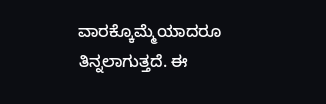ವಾರಕ್ಕೊಮ್ಮೆಯಾದರೂ ತಿನ್ನಲಾಗುತ್ತದೆ. ಈ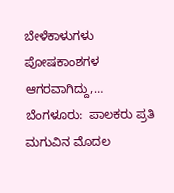ಬೇಳೆಕಾಳುಗಳು ಪೋಷಕಾಂಶಗಳ ಆಗರವಾಗಿದ್ದು,…
ಬೆಂಗಳೂರು:  ಪಾಲಕರು ಪ್ರತಿ ಮಗುವಿನ ಮೊದಲ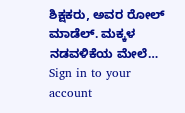ಶಿಕ್ಷಕರು, ಅವರ ರೋಲ್ ಮಾಡೆಲ್. ಮಕ್ಕಳ ನಡವಳಿಕೆಯ ಮೇಲೆ…
Sign in to your account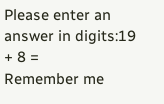Please enter an answer in digits:19 + 8 =
Remember me